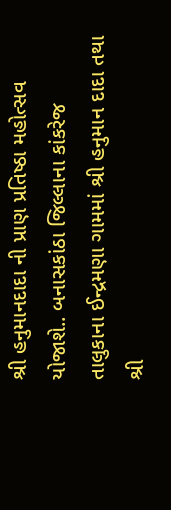શ્રી હનુમાનદાદા ની પ્રાણ પ્રતિષ્ઠા મહોત્સવ યોજાશે.. બનાસકાંઠા જિલ્લાના કાંકરેજ તાલુકાના ઈન્દ્રમણા ગામમાં શ્રી હનુમાન દાદા તથા શ્રી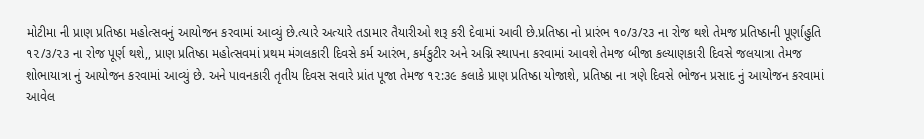મોટીમા ની પ્રાણ પ્રતિષ્ઠા મહોત્સવનું આયોજન કરવામાં આવ્યું છે.ત્યારે અત્યારે તડામાર તૈયારીઓ શરૂ કરી દેવામાં આવી છે.પ્રતિષ્ઠા નો પ્રારંભ ૧૦/૩/૨૩ ના રોજ થશે તેમજ પ્રતિષ્ઠાની પૂર્ણાહુતિ ૧૨/૩/૨૩ ના રોજ પૂર્ણ થશે,, પ્રાણ પ્રતિષ્ઠા મહોત્સવમાં પ્રથમ મંગલકારી દિવસે કર્મ આરંભ, કર્મકુટીર અને અગ્નિ સ્થાપના કરવામાં આવશે તેમજ બીજા કલ્યાણકારી દિવસે જલયાત્રા તેમજ શોભાયાત્રા નું આયોજન કરવામાં આવ્યું છે. અને પાવનકારી તૃતીય દિવસ સવારે પ્રાંત પૂજા તેમજ ૧૨:૩૯ કલાકે પ્રાણ પ્રતિષ્ઠા યોજાશે, પ્રતિષ્ઠા ના ત્રણે દિવસે ભોજન પ્રસાદ નું આયોજન કરવામાં આવેલ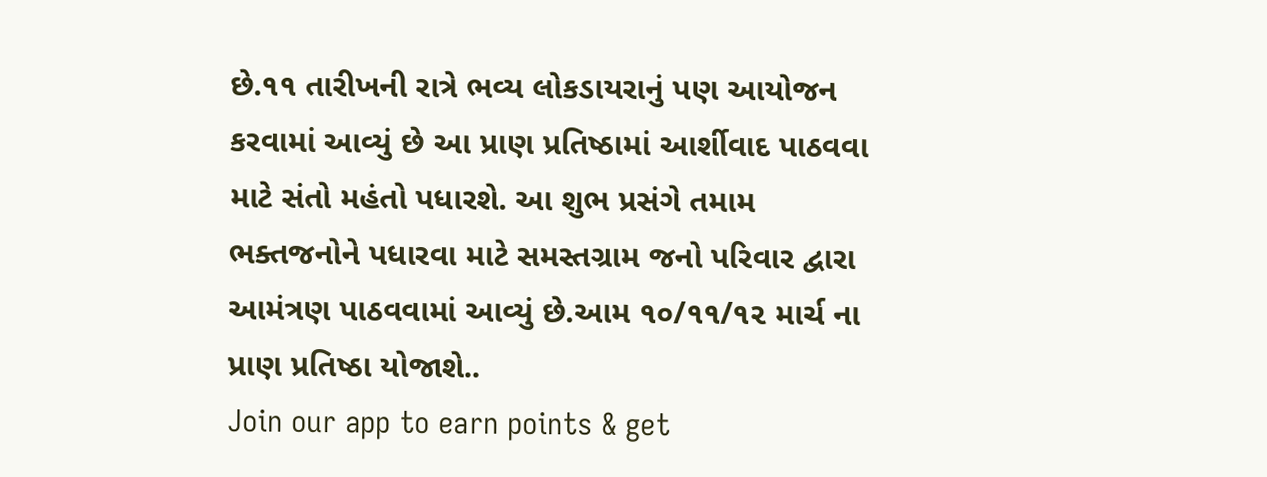છે.૧૧ તારીખની રાત્રે ભવ્ય લોકડાયરાનું પણ આયોજન કરવામાં આવ્યું છે આ પ્રાણ પ્રતિષ્ઠામાં આર્શીવાદ પાઠવવા માટે સંતો મહંતો પધારશે. આ શુભ પ્રસંગે તમામ ભક્તજનોને પધારવા માટે સમસ્તગ્રામ જનો પરિવાર દ્વારા આમંત્રણ પાઠવવામાં આવ્યું છે.આમ ૧૦/૧૧/૧૨ માર્ચ ના પ્રાણ પ્રતિષ્ઠા યોજાશે..
Join our app to earn points & get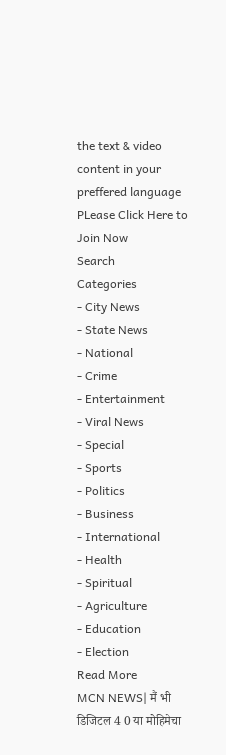the text & video content in your preffered language
PLease Click Here to Join Now
Search
Categories
- City News
- State News
- National
- Crime
- Entertainment
- Viral News
- Special
- Sports
- Politics
- Business
- International
- Health
- Spiritual
- Agriculture
- Education
- Election
Read More
MCN NEWS| मैं भी डिजिटल 4 0 या मोहिमेचा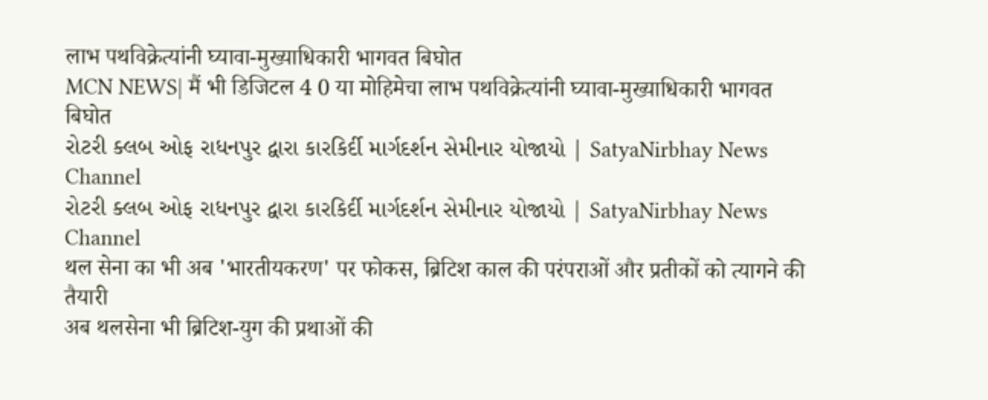लाभ पथविक्रेत्यांनी घ्यावा-मुख्याधिकारी भागवत बिघोत
MCN NEWS| मैं भी डिजिटल 4 0 या मोहिमेचा लाभ पथविक्रेत्यांनी घ्यावा-मुख्याधिकारी भागवत बिघोत
રોટરી ક્લબ ઓફ રાધનપુર દ્વારા કારકિર્દી માર્ગદર્શન સેમીનાર યોજાયો | SatyaNirbhay News Channel
રોટરી ક્લબ ઓફ રાધનપુર દ્વારા કારકિર્દી માર્ગદર્શન સેમીનાર યોજાયો | SatyaNirbhay News Channel
थल सेना का भी अब 'भारतीयकरण' पर फोकस, ब्रिटिश काल की परंपराओं और प्रतीकों को त्यागने की तैयारी
अब थलसेना भी ब्रिटिश-युग की प्रथाओं की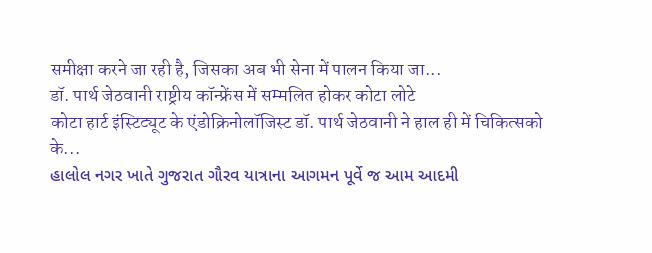समीक्षा करने जा रही है, जिसका अब भी सेना में पालन किया जा...
डॉ. पार्थ जेठवानी राष्ट्रीय कॉन्फ्रेंस में सम्मलित होकर कोटा लोटे
कोटा हार्ट इंस्टिट्यूट के एंडोक्रिनोलॉजिस्ट डॉ. पार्थ जेठवानी ने हाल ही में चिकित्सको के...
હાલોલ નગર ખાતે ગુજરાત ગૌરવ યાત્રાના આગમન પૂર્વે જ આમ આદમી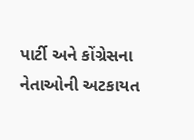પાર્ટી અને કોંગ્રેસના નેતાઓની અટકાયત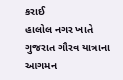કરાઈ
હાલોલ નગર ખાતે ગુજરાત ગૌરવ યાત્રાના આગમન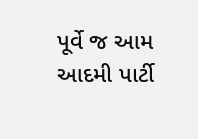પૂર્વે જ આમ આદમી પાર્ટી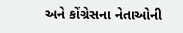અને કોંગ્રેસના નેતાઓની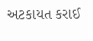અટકાયત કરાઈ